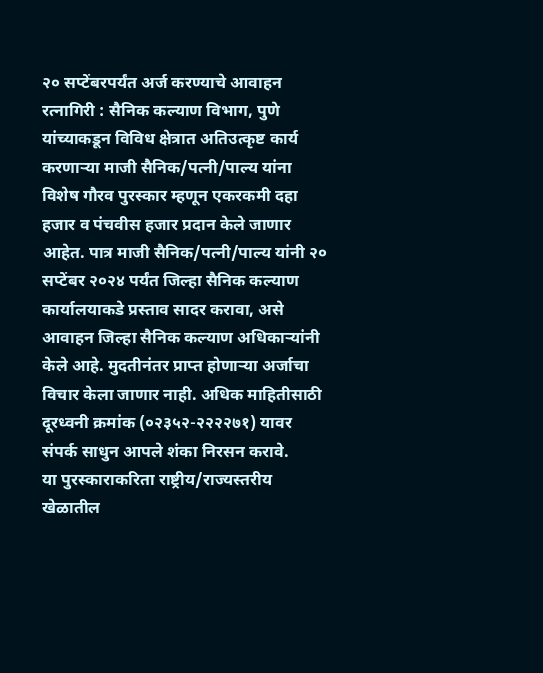२० सप्टेंबरपर्यंत अर्ज करण्याचे आवाहन
रत्नागिरी : सैनिक कल्याण विभाग, पुणे यांच्याकडून विविध क्षेत्रात अतिउत्कृष्ट कार्य करणाऱ्या माजी सैनिक/पत्नी/पाल्य यांना विशेष गौरव पुरस्कार म्हणून एकरकमी दहा हजार व पंचवीस हजार प्रदान केले जाणार आहेत. पात्र माजी सैनिक/पत्नी/पाल्य यांनी २० सप्टेंबर २०२४ पर्यंत जिल्हा सैनिक कल्याण कार्यालयाकडे प्रस्ताव सादर करावा, असे आवाहन जिल्हा सैनिक कल्याण अधिकाऱ्यांनी केले आहे. मुदतीनंतर प्राप्त होणाऱ्या अर्जाचा विचार केला जाणार नाही. अधिक माहितीसाठी दूरध्वनी क्रमांक (०२३५२-२२२२७१) यावर संपर्क साधुन आपले शंका निरसन करावे.
या पुरस्काराकरिता राष्ट्रीय/राज्यस्तरीय खेळातील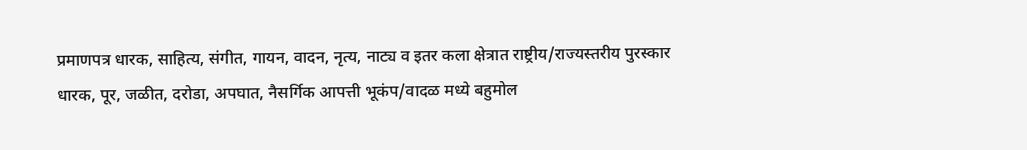प्रमाणपत्र धारक, साहित्य, संगीत, गायन, वादन, नृत्य, नाट्य व इतर कला क्षेत्रात राष्ट्रीय/राज्यस्तरीय पुरस्कार धारक, पूर, जळीत, दरोडा, अपघात, नैसर्गिक आपत्ती भूकंप/वादळ मध्ये बहुमोल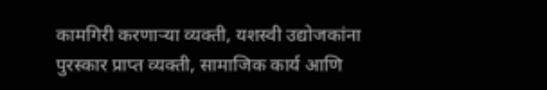कामगिरी करणाऱ्या व्यक्ती, यशस्वी उद्योजकांना पुरस्कार प्राप्त व्यक्ती, सामाजिक कार्य आणि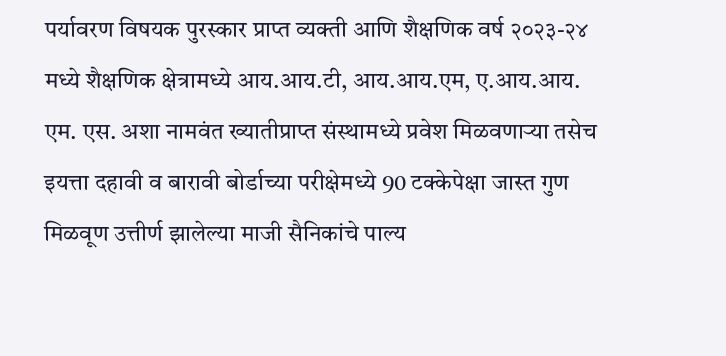पर्यावरण विषयक पुरस्कार प्राप्त व्यक्ती आणि शैक्षणिक वर्ष २०२३-२४ मध्ये शैक्षणिक क्षेत्रामध्ये आय.आय.टी, आय.आय.एम, ए.आय.आय. एम. एस. अशा नामवंत ख्यातीप्राप्त संस्थामध्ये प्रवेश मिळवणाऱ्या तसेच इयत्ता दहावी व बारावी बोर्डाच्या परीक्षेमध्ये 90 टक्केपेक्षा जास्त गुण मिळवूण उत्तीर्ण झालेल्या माजी सैनिकांचे पाल्य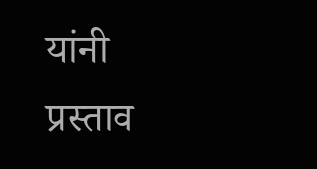यांनी प्रस्ताव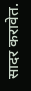सादर करावेत.